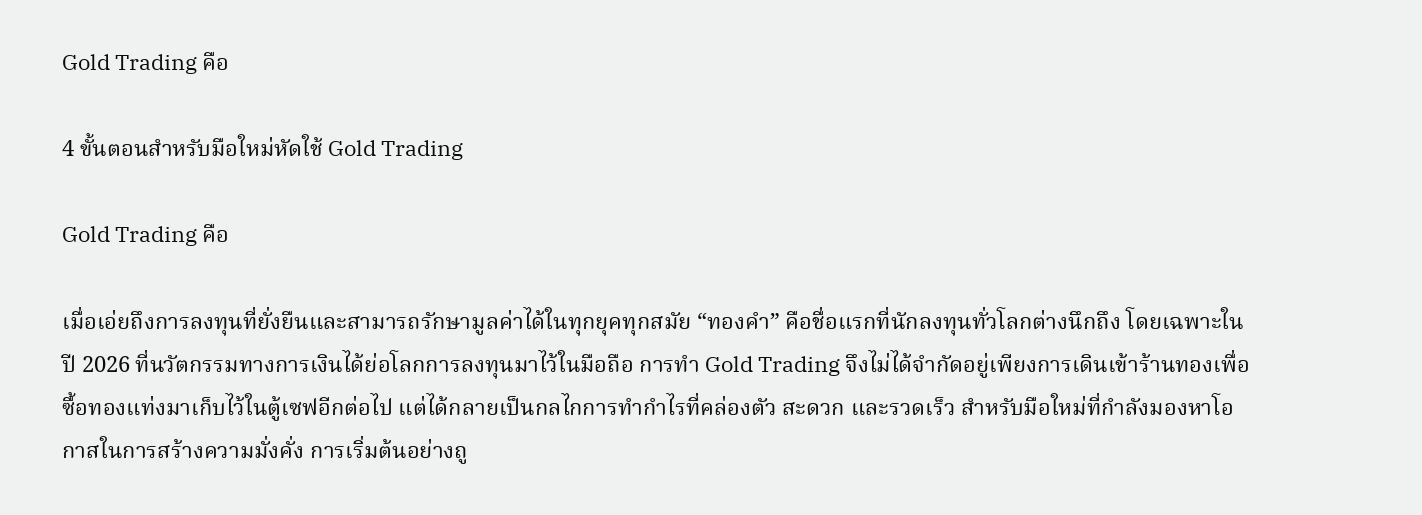Gold Trading คือ

4 ขั้นตอนสำหรับมือใหม่หัดใช้ Gold Trading

Gold Trading คือ

เมื่อเอ่ยถึงการลงทุนที่ยั่งยืนและสามารถรักษามูลค่าได้ในทุกยุคทุกสมัย “ทองคำ” คือชื่อแรกที่นักลงทุนทั่วโลกต่างนึกถึง โดยเฉพาะในปี 2026 ที่นวัตกรรมทางการเงินได้ย่อโลกการลงทุนมาไว้ในมือถือ การทำ Gold Trading จึงไม่ได้จำกัดอยู่เพียงการเดินเข้าร้านทองเพื่อซื้อทองแท่งมาเก็บไว้ในตู้เซฟอีกต่อไป แต่ได้กลายเป็นกลไกการทำกำไรที่คล่องตัว สะดวก และรวดเร็ว สำหรับมือใหม่ที่กำลังมองหาโอกาสในการสร้างความมั่งคั่ง การเริ่มต้นอย่างถู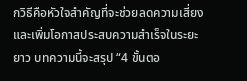กวิธีคือหัวใจสำคัญที่จะช่วยลดความเสี่ยงและเพิ่มโอกาสประสบความสำเร็จในระยะยาว บทความนี้จะสรุป “4 ขั้นตอ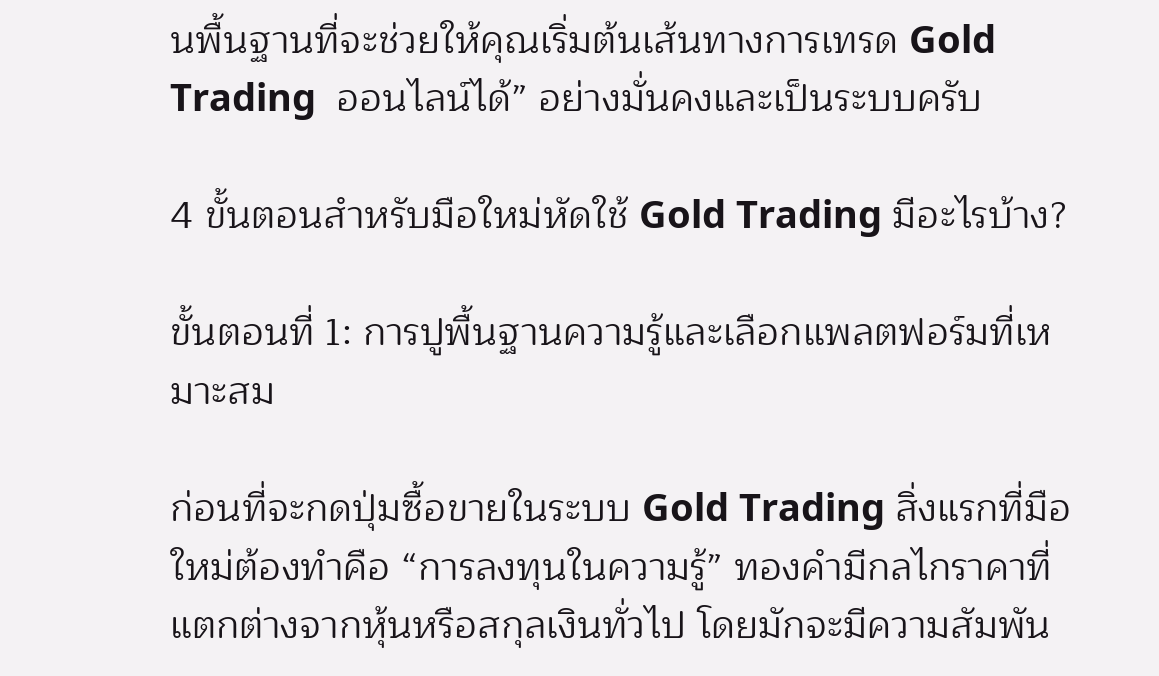นพื้นฐานที่จะช่วยให้คุณเริ่มต้นเส้นทางการเทรด Gold Trading  ออนไลน์ได้” อย่างมั่นคงและเป็นระบบครับ

4 ขั้นตอนสำหรับมือใหม่หัดใช้ Gold Trading มีอะไรบ้าง?

ขั้นตอนที่ 1: การปูพื้นฐานความรู้และเลือกแพลตฟอร์มที่เหมาะสม

ก่อนที่จะกดปุ่มซื้อขายในระบบ Gold Trading สิ่งแรกที่มือใหม่ต้องทำคือ “การลงทุนในความรู้” ทองคำมีกลไกราคาที่แตกต่างจากหุ้นหรือสกุลเงินทั่วไป โดยมักจะมีความสัมพัน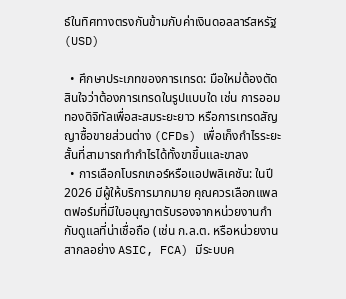ธ์ในทิศทางตรงกันข้ามกับค่าเงินดอลลาร์สหรัฐ (USD)

  • ศึกษาประเภทของการเทรด: มือใหม่ต้องตัดสินใจว่าต้องการเทรดในรูปแบบใด เช่น การออมทองดิจิทัลเพื่อสะสมระยะยาว หรือการเทรดสัญญาซื้อขายส่วนต่าง (CFDs) เพื่อเก็งกำไรระยะสั้นที่สามารถทำกำไรได้ทั้งขาขึ้นและขาลง
  • การเลือกโบรกเกอร์หรือแอปพลิเคชัน: ในปี 2026 มีผู้ให้บริการมากมาย คุณควรเลือกแพลตฟอร์มที่มีใบอนุญาตรับรองจากหน่วยงานกำกับดูแลที่น่าเชื่อถือ (เช่น ก.ล.ต. หรือหน่วยงานสากลอย่าง ASIC, FCA) มีระบบค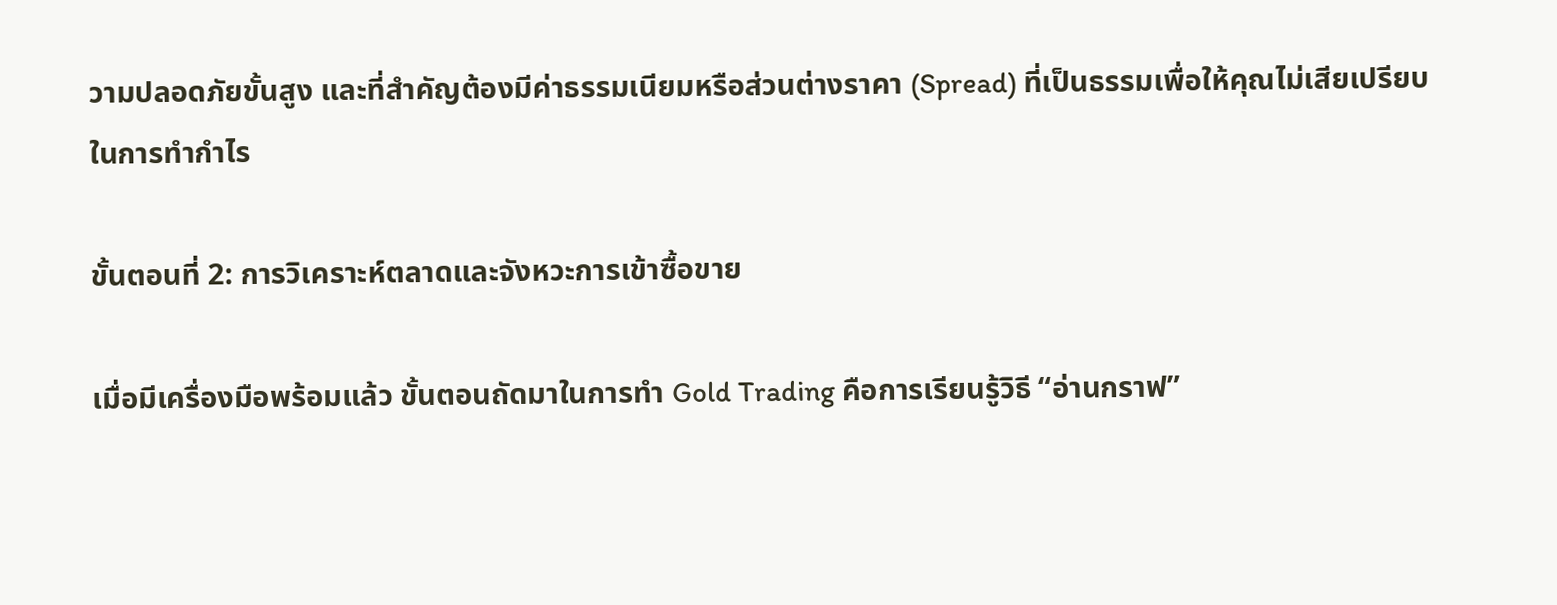วามปลอดภัยขั้นสูง และที่สำคัญต้องมีค่าธรรมเนียมหรือส่วนต่างราคา (Spread) ที่เป็นธรรมเพื่อให้คุณไม่เสียเปรียบในการทำกำไร

ขั้นตอนที่ 2: การวิเคราะห์ตลาดและจังหวะการเข้าซื้อขาย

เมื่อมีเครื่องมือพร้อมแล้ว ขั้นตอนถัดมาในการทำ Gold Trading คือการเรียนรู้วิธี “อ่านกราฟ”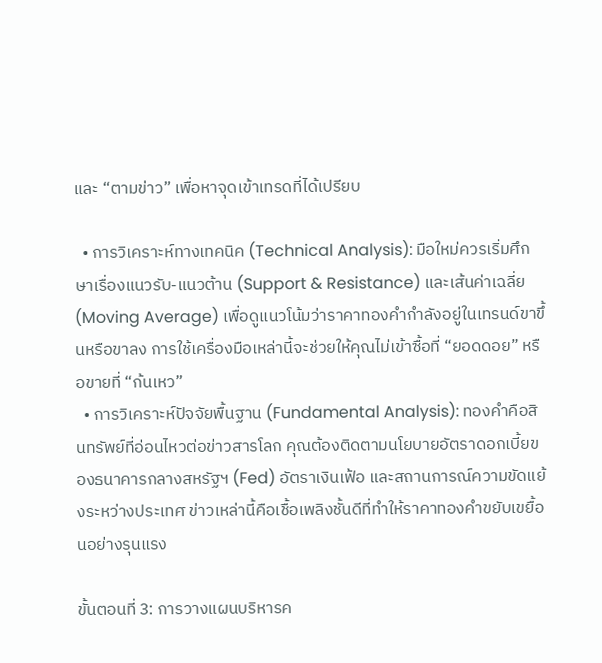และ “ตามข่าว” เพื่อหาจุดเข้าเทรดที่ได้เปรียบ

  • การวิเคราะห์ทางเทคนิค (Technical Analysis): มือใหม่ควรเริ่มศึกษาเรื่องแนวรับ-แนวต้าน (Support & Resistance) และเส้นค่าเฉลี่ย (Moving Average) เพื่อดูแนวโน้มว่าราคาทองคำกำลังอยู่ในเทรนด์ขาขึ้นหรือขาลง การใช้เครื่องมือเหล่านี้จะช่วยให้คุณไม่เข้าซื้อที่ “ยอดดอย” หรือขายที่ “ก้นเหว”
  • การวิเคราะห์ปัจจัยพื้นฐาน (Fundamental Analysis): ทองคำคือสินทรัพย์ที่อ่อนไหวต่อข่าวสารโลก คุณต้องติดตามนโยบายอัตราดอกเบี้ยของธนาคารกลางสหรัฐฯ (Fed) อัตราเงินเฟ้อ และสถานการณ์ความขัดแย้งระหว่างประเทศ ข่าวเหล่านี้คือเชื้อเพลิงชั้นดีที่ทำให้ราคาทองคำขยับเขยื้อนอย่างรุนแรง

ขั้นตอนที่ 3: การวางแผนบริหารค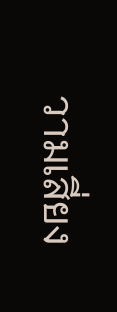วามเสี่ยง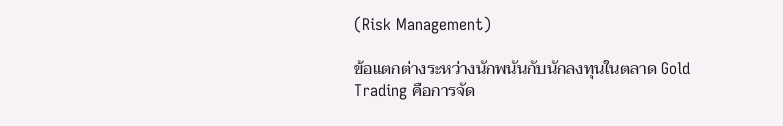(Risk Management)

ข้อแตกต่างระหว่างนักพนันกับนักลงทุนในตลาด Gold Trading คือการจัด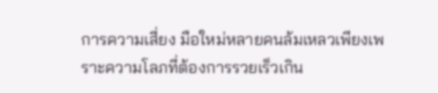การความเสี่ยง มือใหม่หลายคนล้มเหลวเพียงเพราะความโลภที่ต้องการรวยเร็วเกิน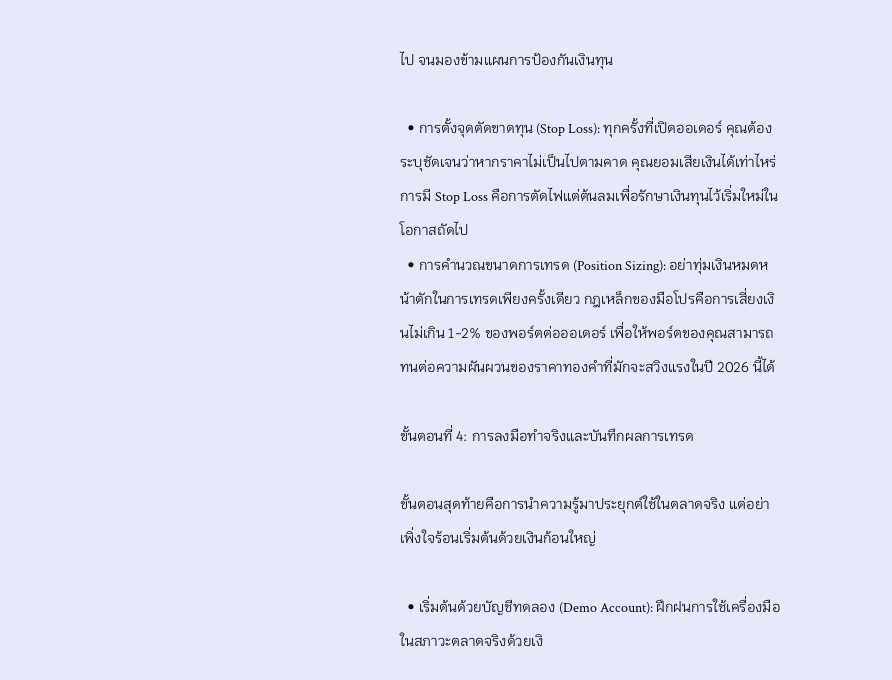ไป จนมองข้ามแผนการป้องกันเงินทุน

  • การตั้งจุดตัดขาดทุน (Stop Loss): ทุกครั้งที่เปิดออเดอร์ คุณต้องระบุชัดเจนว่าหากราคาไม่เป็นไปตามคาด คุณยอมเสียเงินได้เท่าไหร่ การมี Stop Loss คือการตัดไฟแต่ต้นลมเพื่อรักษาเงินทุนไว้เริ่มใหม่ในโอกาสถัดไป
  • การคำนวณขนาดการเทรด (Position Sizing): อย่าทุ่มเงินหมดหน้าตักในการเทรดเพียงครั้งเดียว กฎเหล็กของมือโปรคือการเสี่ยงเงินไม่เกิน 1-2% ของพอร์ตต่อออเดอร์ เพื่อให้พอร์ตของคุณสามารถทนต่อความผันผวนของราคาทองคำที่มักจะสวิงแรงในปี 2026 นี้ได้

ขั้นตอนที่ 4: การลงมือทำจริงและบันทึกผลการเทรด

ขั้นตอนสุดท้ายคือการนำความรู้มาประยุกต์ใช้ในตลาดจริง แต่อย่าเพิ่งใจร้อนเริ่มต้นด้วยเงินก้อนใหญ่

  • เริ่มต้นด้วยบัญชีทดลอง (Demo Account): ฝึกฝนการใช้เครื่องมือในสภาวะตลาดจริงด้วยเงิ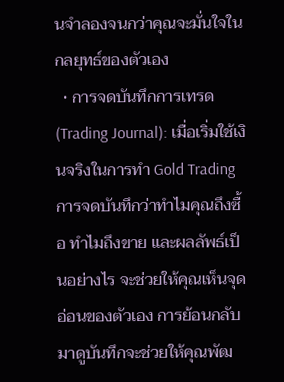นจำลองจนกว่าคุณจะมั่นใจในกลยุทธ์ของตัวเอง
  • การจดบันทึกการเทรด (Trading Journal): เมื่อเริ่มใช้เงินจริงในการทำ Gold Trading การจดบันทึกว่าทำไมคุณถึงซื้อ ทำไมถึงขาย และผลลัพธ์เป็นอย่างไร จะช่วยให้คุณเห็นจุดอ่อนของตัวเอง การย้อนกลับมาดูบันทึกจะช่วยให้คุณพัฒ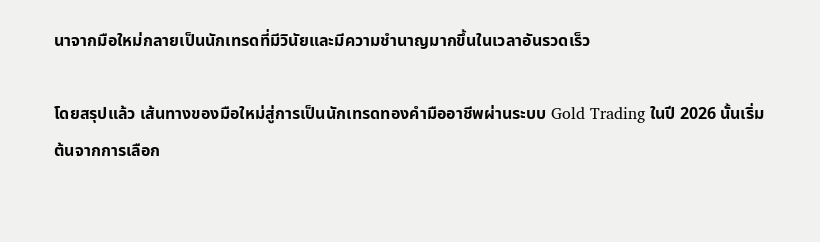นาจากมือใหม่กลายเป็นนักเทรดที่มีวินัยและมีความชำนาญมากขึ้นในเวลาอันรวดเร็ว

โดยสรุปแล้ว เส้นทางของมือใหม่สู่การเป็นนักเทรดทองคำมืออาชีพผ่านระบบ Gold Trading ในปี 2026 นั้นเริ่มต้นจากการเลือก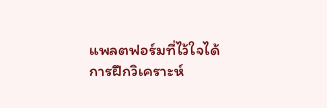แพลตฟอร์มที่ไว้ใจได้ การฝึกวิเคราะห์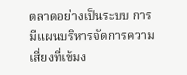ตลาดอย่างเป็นระบบ การมีแผนบริหารจัดการความเสี่ยงที่เข้มง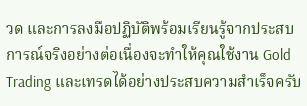วด และการลงมือปฏิบัติพร้อมเรียนรู้จากประสบการณ์จริงอย่างต่อเนื่องจะทำให้คุณใช้งาน Gold Trading และเทรดได้อย่างประสบความสำเร็จครับ